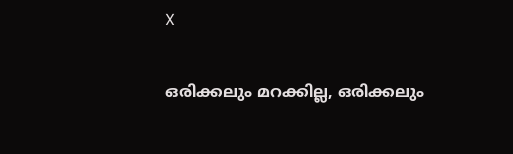X

ഒരിക്കലും മറക്കില്ല, ഒരിക്കലും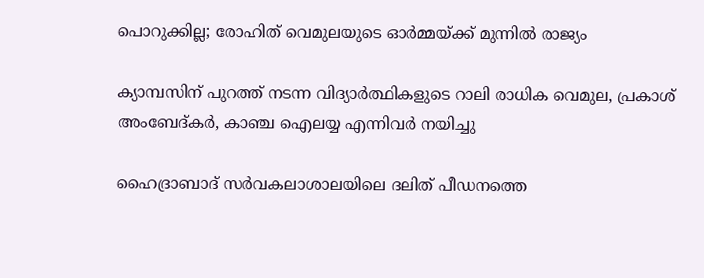പൊറുക്കില്ല; രോഹിത് വെമുലയുടെ ഓര്‍മ്മയ്ക്ക് മുന്നില്‍ രാജ്യം

ക്യാമ്പസിന് പുറത്ത് നടന്ന വിദ്യാര്‍ത്ഥികളുടെ റാലി രാധിക വെമുല, പ്രകാശ് അംബേദ്കര്‍, കാഞ്ച ഐലയ്യ എന്നിവര്‍ നയിച്ചു

ഹൈദ്രാബാദ് സര്‍വകലാശാലയിലെ ദലിത് പീഡനത്തെ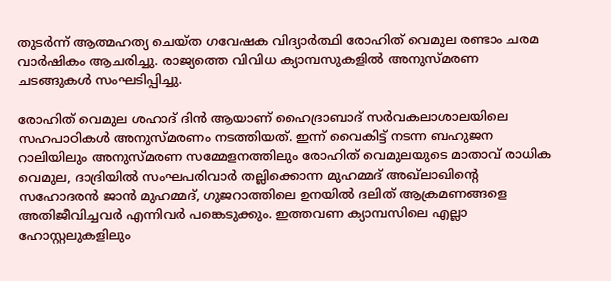തുടര്‍ന്ന് ആത്മഹത്യ ചെയ്ത ഗവേഷക വിദ്യാര്‍ത്ഥി രോഹിത് വെമുല രണ്ടാം ചരമ വാര്‍ഷികം ആചരിച്ചു. രാജ്യത്തെ വിവിധ ക്യാമ്പസുകളില്‍ അനുസ്മരണ ചടങ്ങുകള്‍ സംഘടിപ്പിച്ചു.

രോഹിത് വെമുല ശഹാദ് ദിന്‍ ആയാണ് ഹൈദ്രാബാദ് സര്‍വകലാശാലയിലെ സഹപാഠികള്‍ അനുസ്മരണം നടത്തിയത്. ഇന്ന് വൈകിട്ട് നടന്ന ബഹുജന റാലിയിലും അനുസ്മരണ സമ്മേളനത്തിലും രോഹിത് വെമുലയുടെ മാതാവ് രാധിക വെമുല, ദാദ്രിയില്‍ സംഘപരിവാര്‍ തല്ലിക്കൊന്ന മുഹമ്മദ് അഖ്‌ലാഖിന്റെ സഹോദരന്‍ ജാന്‍ മുഹമ്മദ്, ഗുജറാത്തിലെ ഉനയില്‍ ദലിത് ആക്രമണങ്ങളെ അതിജീവിച്ചവര്‍ എന്നിവര്‍ പങ്കെടുക്കും. ഇത്തവണ ക്യാമ്പസിലെ എല്ലാ ഹോസ്റ്റലുകളിലും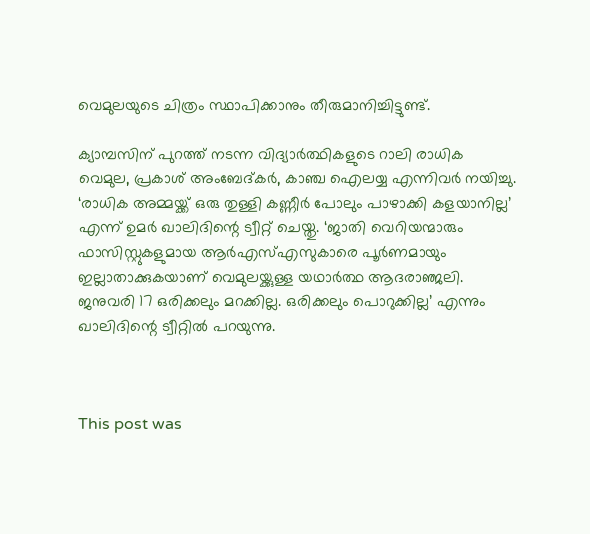വെമുലയുടെ ചിത്രം സ്ഥാപിക്കാനും തീരുമാനിച്ചിട്ടുണ്ട്.

ക്യാമ്പസിന് പുറത്ത് നടന്ന വിദ്യാര്‍ത്ഥികളുടെ റാലി രാധിക വെമുല, പ്രകാശ് അംബേദ്കര്‍, കാഞ്ച ഐലയ്യ എന്നിവര്‍ നയിച്ചു. ‘രാധിക അമ്മയ്ക്ക് ഒരു തുള്ളി കണ്ണീര്‍ പോലും പാഴാക്കി കളയാനില്ല’ എന്ന് ഉമര്‍ ഖാലിദിന്റെ ട്വീറ്റ് ചെയ്തു. ‘ജാതി വെറിയന്മാരും ഫാസിസ്റ്റുകളുമായ ആര്‍എസ്എസുകാരെ പൂര്‍ണമായും ഇല്ലാതാക്കുകയാണ് വെമുലയ്ക്കുള്ള യഥാര്‍ത്ഥ ആദരാഞ്ജലി. ജനുവരി 17 ഒരിക്കലും മറക്കില്ല. ഒരിക്കലും പൊറുക്കില്ല’ എന്നും ഖാലിദിന്റെ ട്വീറ്റില്‍ പറയുന്നു.



This post was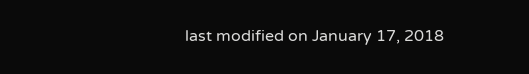last modified on January 17, 2018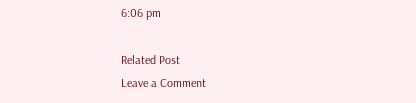6:06 pm

Related Post
Leave a Comment